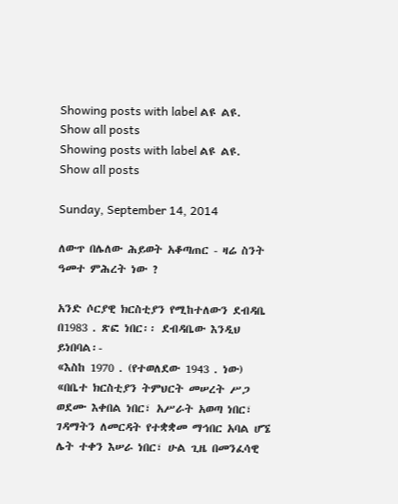Showing posts with label ልዩ ልዩ. Show all posts
Showing posts with label ልዩ ልዩ. Show all posts

Sunday, September 14, 2014

ለውጥ በሌለው ሕይወት አቆጣጠር - ዛሬ ስንት ዓመተ ምሕረት ነው ?

አንድ ሶርያዊ ክርስቲያን የሚከተለውን ደብዳቤ በ1983 . ጽፎ ነበር፡፡ ደብዳቤው እንዲህ ይነበባል፡-
«እስከ 1970 . (የተወለደው 1943 . ነው) «በቤተ ክርስቲያን ትምህርት መሠረት ሥጋ ወደሙ እቀበል ነበር፣ አሥራት አወጣ ነበር፣ ገዳማትን ለመርዳት የተቋቋመ ማኅበር አባል ሆኜ ሌት ተቀን እሠራ ነበር፣ ሁል ጊዜ በመንፈሳዊ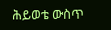ሕይወቴ ውስጥ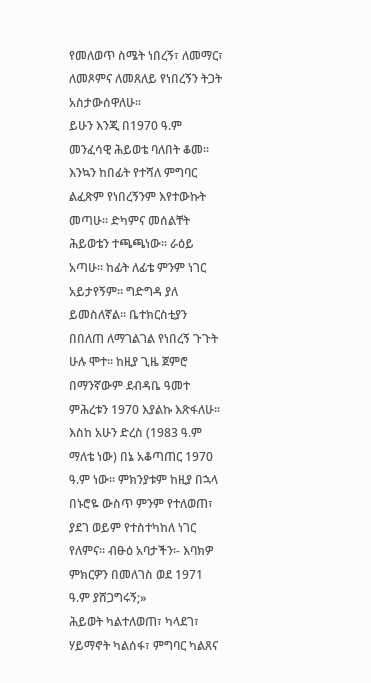የመለወጥ ስሜት ነበረኝ፣ ለመማር፣ ለመጾምና ለመጸለይ የነበረኝን ትጋት አስታውሰዋለሁ፡፡
ይሁን እንጂ በ1970 ዓ.ም መንፈሳዊ ሕይወቴ ባለበት ቆመ፡፡ እንኳን ከበፊት የተሻለ ምግባር ልፈጽም የነበረኝንም እየተውኩት መጣሁ፡፡ ድካምና መሰልቸት ሕይወቴን ተጫጫነው፡፡ ራዕይ አጣሁ፡፡ ከፊት ለፊቴ ምንም ነገር አይታየኝም፡፡ ግድግዳ ያለ ይመስለኛል፡፡ ቤተክርስቲያን በበለጠ ለማገልገል የነበረኝ ጉጉት ሁሉ ሞተ፡፡ ከዚያ ጊዜ ጀምሮ በማንኛውም ደብዳቤ ዓመተ ምሕረቱን 1970 እያልኩ እጽፋለሁ፡፡ እስከ አሁን ድረስ (1983 ዓ.ም ማለቴ ነው) በኔ አቆጣጠር 1970 ዓ.ም ነው፡፡ ምክንያቱም ከዚያ በኋላ በኑሮዬ ውስጥ ምንም የተለወጠ፣ ያደገ ወይም የተስተካከለ ነገር የለምና፡፡ ብፁዕ አባታችን፡- እባክዎ ምክርዎን በመለገስ ወደ 1971 ዓ.ም ያሸጋግሩኝ;»
ሕይወት ካልተለወጠ፣ ካላደገ፣ ሃይማኖት ካልሰፋ፣ ምግባር ካልጸና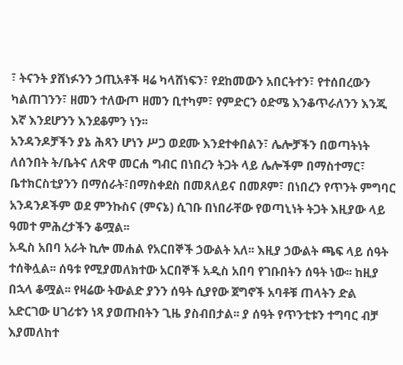፣ ትናንት ያሸነፉንን ኃጢአቶች ዛሬ ካላሸነፍን፣ የደከመውን አበርትተን፣ የተሰበረውን ካልጠገንን፣ ዘመን ተለውጦ ዘመን ቢተካም፣ የምድርን ዕድሜ እንቆጥራለንን እንጂ እኛ እንደሆንን እንደቆምን ነን፡፡
አንዳንዶቻችን ያኔ ሕጻን ሆነን ሥጋ ወደሙ እንደተቀበልን፣ ሌሎቻችን በወጣትነት ለሰንበት ት/ቤትና ለጽዋ መርሐ ግብር በነበረን ትጋት ላይ ሌሎችም በማስተማር፣ ቤተክርስቲያንን በማሰራት፣በማስቀደስ በመጸለይና በመጾም፣ በነበረን የጥንት ምግባር አንዳንዶችም ወደ ምንኩስና (ምናኔ) ሲገቡ በነበራቸው የወጣኒነት ትጋት እዚያው ላይ ዓመተ ምሕረታችን ቆሟል፡፡
አዲስ አበባ አራት ኪሎ መሐል የአርበኞች ኃውልት አለ፡፡ እዚያ ኃውልት ጫፍ ላይ ሰዓት ተሰቅሏል፡፡ ሰዓቱ የሚያመለክተው አርበኞች አዲስ አበባ የገቡበትን ሰዓት ነው፡፡ ከዚያ በኋላ ቆሟል፡፡ የዛሬው ትውልድ ያንን ሰዓት ሲያየው ጀግኖች አባቶቹ ጠላትን ድል አድርገው ሀገሪቱን ነጻ ያወጡበትን ጊዜ ያስብበታል፡፡ ያ ሰዓት የጥንቲቱን ተግባር ብቻ እያመለከተ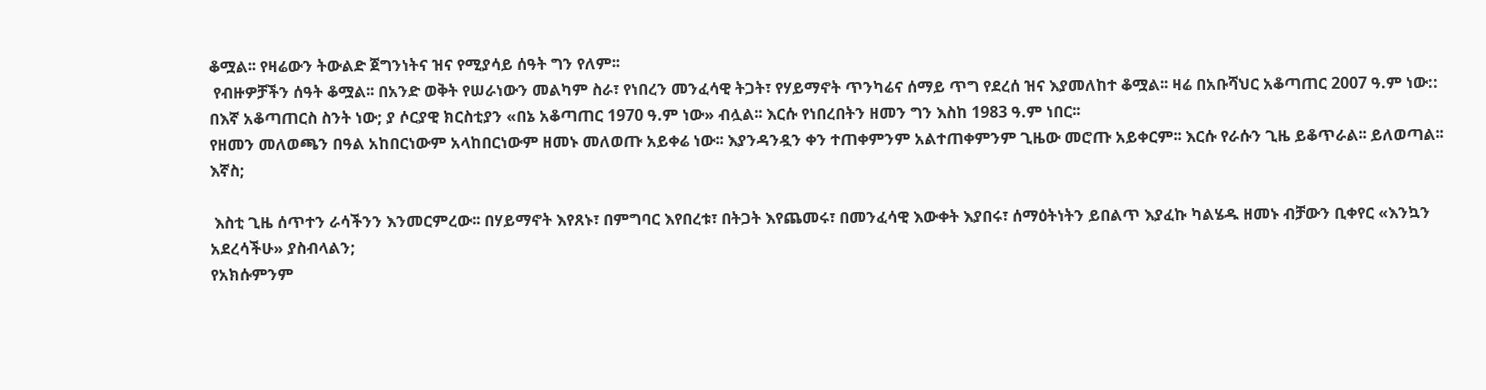ቆሟል፡፡ የዛሬውን ትውልድ ጀግንነትና ዝና የሚያሳይ ሰዓት ግን የለም፡፡
 የብዙዎቻችን ሰዓት ቆሟል፡፡ በአንድ ወቅት የሠራነውን መልካም ስራ፣ የነበረን መንፈሳዊ ትጋት፣ የሃይማኖት ጥንካሬና ሰማይ ጥግ የደረሰ ዝና እያመለከተ ቆሟል፡፡ ዛሬ በአቡሻህር አቆጣጠር 2007 ዓ.ም ነው:: በእኛ አቆጣጠርስ ስንት ነው; ያ ሶርያዊ ክርስቲያን «በኔ አቆጣጠር 1970 ዓ.ም ነው» ብሏል፡፡ እርሱ የነበረበትን ዘመን ግን እስከ 1983 ዓ.ም ነበር፡፡
የዘመን መለወጫን በዓል አከበርነውም አላከበርነውም ዘመኑ መለወጡ አይቀሬ ነው፡፡ እያንዳንዷን ቀን ተጠቀምንም አልተጠቀምንም ጊዜው መሮጡ አይቀርም፡፡ እርሱ የራሱን ጊዜ ይቆጥራል፡፡ ይለወጣል፡፡ እኛስ;

 እስቲ ጊዜ ሰጥተን ራሳችንን እንመርምረው፡፡ በሃይማኖት እየጸኑ፣ በምግባር እየበረቱ፣ በትጋት እየጨመሩ፣ በመንፈሳዊ እውቀት እያበሩ፣ ሰማዕትነትን ይበልጥ እያፈኩ ካልሄዱ ዘመኑ ብቻውን ቢቀየር «እንኳን አደረሳችሁ» ያስብላልን;
የአክሱምንም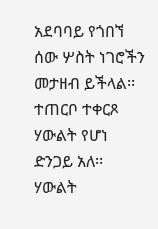አደባባይ የጎበኘ ሰው ሦስት ነገሮችን መታዘብ ይችላል፡፡ ተጠርቦ ተቀርጾ ሃውልት የሆነ ድንጋይ አለ፡፡ ሃውልት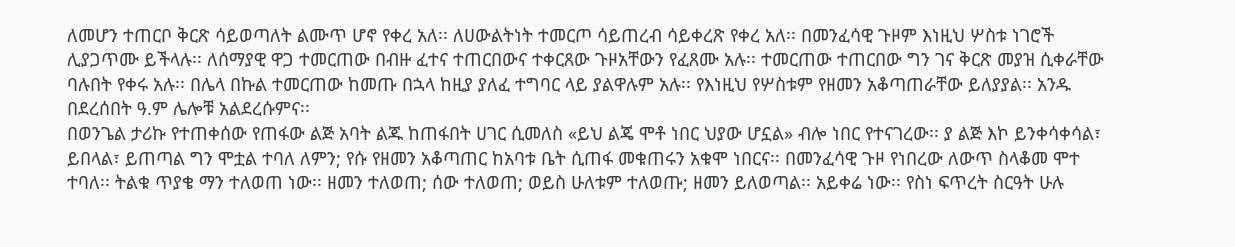ለመሆን ተጠርቦ ቅርጽ ሳይወጣለት ልሙጥ ሆኖ የቀረ አለ፡፡ ለሀውልትነት ተመርጦ ሳይጠረብ ሳይቀረጽ የቀረ አለ፡፡ በመንፈሳዊ ጉዞም እነዚህ ሦስቱ ነገሮች ሊያጋጥሙ ይችላሉ፡፡ ለሰማያዊ ዋጋ ተመርጠው በብዙ ፈተና ተጠርበውና ተቀርጸው ጉዞአቸውን የፈጸሙ አሉ፡፡ ተመርጠው ተጠርበው ግን ገና ቅርጽ መያዝ ሲቀራቸው ባሉበት የቀሩ አሉ፡፡ በሌላ በኩል ተመርጠው ከመጡ በኋላ ከዚያ ያለፈ ተግባር ላይ ያልዋሉም አሉ፡፡ የእነዚህ የሦስቱም የዘመን አቆጣጠራቸው ይለያያል፡፡ አንዱ በደረሰበት ዓ.ም ሌሎቹ አልደረሱምና፡፡
በወንጌል ታሪኩ የተጠቀሰው የጠፋው ልጅ አባት ልጁ ከጠፋበት ሀገር ሲመለስ «ይህ ልጄ ሞቶ ነበር ህያው ሆኗል» ብሎ ነበር የተናገረው፡፡ ያ ልጅ እኮ ይንቀሳቀሳል፣ ይበላል፣ ይጠጣል ግን ሞቷል ተባለ ለምን; የሱ የዘመን አቆጣጠር ከአባቱ ቤት ሲጠፋ መቁጠሩን አቁሞ ነበርና፡፡ በመንፈሳዊ ጉዞ የነበረው ለውጥ ስላቆመ ሞተ ተባለ፡፡ ትልቁ ጥያቄ ማን ተለወጠ ነው፡፡ ዘመን ተለወጠ; ሰው ተለወጠ; ወይስ ሁለቱም ተለወጡ; ዘመን ይለወጣል፡፡ አይቀሬ ነው፡፡ የስነ ፍጥረት ስርዓት ሁሉ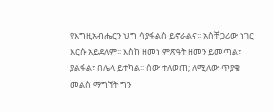የእግዚአብሔርን ህግ ሳያፋልስ ይኖራልና፡፡ አስቸጋሪው ነገር እርሱ አይደለም፡፡ እስከ ዘመነ ምጽዓት ዘመን ይመጣል፣ ያልፋል፣ በሌላ ይተካል፡፡ ሰው ተለወጠ; ለሚለው ጥያቄ መልስ ማግኘት ግን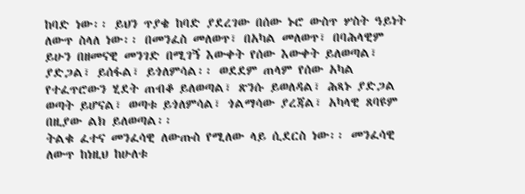ከባድ ነው፡፡ ይህን ጥያቄ ከባድ ያደረገው በሰው ኑሮ ውስጥ ሦስት ዓይነት ለውጥ ስላለ ነው፡፡ በመንፈስ መለወጥ፣ በአካል መለወጥ፣ በባሕላዊም ይሁን በዘመናዊ መንገድ በሚገኝ እውቀት የሰው እውቀት ይለወጣል፣ ያድጋል፣ ይሰፋል፣ ይጎለምሳል፡፡ ወደደም ጠላም የሰው አካል የተፈጥሮውን ሂደት ጠብቆ ይለወጣል፣ ጽንሱ ይወለዳል፣ ሕጻኑ ያድጋል ወጣት ይሆናል፣ ወጣቱ ይጎለምሳል፣ ጎልማሳው ያረጃል፣ አካላዊ ጸባዩም በዚያው ልክ ይለወጣል፡፡
ትልቁ ፈተና መንፈሳዊ ለውጡስ የሚለው ላይ ሲደርስ ነው፡፡ መንፈሳዊ ለውጥ ከነዚህ ከሁለቱ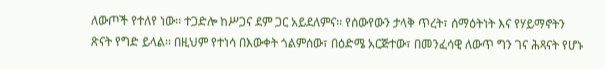ለውጦች የተለየ ነው፡፡ ተጋድሎ ከሥጋና ደም ጋር አይደለምና፡፡ የሰውየውን ታላቅ ጥረት፣ ሰማዕትነት እና የሃይማኖትን ጽናት የግድ ይላል፡፡ በዚህም የተነሳ በእውቀት ጎልምሰው፣ በዕድሜ አርጅተው፣ በመንፈሳዊ ለውጥ ግን ገና ሕጻናት የሆኑ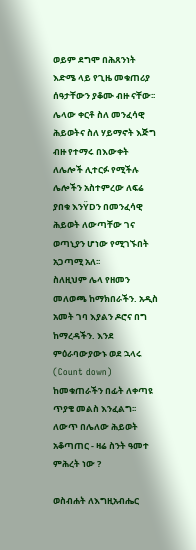ወይም ደግሞ በሕጸንነት እድሜ ላይ የጊዜ መቁጠሪያ ሰዓታቸውን ያቆሙ ብዙ ናቸው፡፡
ሌላው ቀርቶ ስለ መንፈሳዊ ሕይወትና ስለ ሃይማኖት እጅግ ብዙ የተማሩ በእውቀት ለሌሎች ሊተርፉ የሚችሉ ሌሎችን አስተምረው ለፍሬ ያበቁ እንŸDን በመንፈሳዊ ሕይወት ለውጣቸው ገና ወጣኒያን ሆነው የሚገኙበት አጋጣሚ አለ፡፡
ስለዚህም ሌላ የዘመን መለወጫ ከማክበራችን. አዲስ አመት ገባ እያልን ዶሮና በግ ከማረዳችን. እንደ ምዕራባውያውኑ ወደ ኋላሩ (Count down) ከመቁጠራችን በፊት ለቀጣዩ ጥያቄ መልስ እንፈልግ፡፡
ለውጥ በሌለው ሕይወት አቆጣጠር - ዛሬ ስንት ዓመተ ምሕረት ነው ?

ወስብሐት ለእግዚአብሔር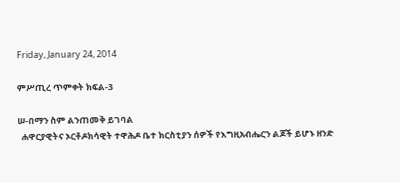Friday, January 24, 2014

ምሥጢረ ጥምቀት ክፍል-3

ሠ-በማን ስም ልንጠመቅ ይገባል
  ሐዋርያዊትና ኦርቶዶክሳዊት ተዋሕዶ ቤተ ክርስቲያን ሰዎች የእግዚአብሔርን ልጆች ይሆኑ ዘንድ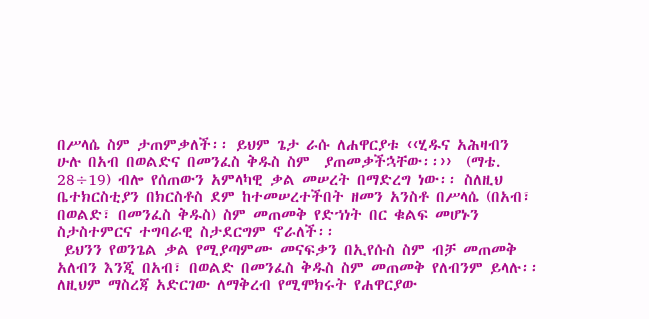በሥላሴ ስም ታጠምቃለች፡፡ ይህም ጌታ ራሱ ለሐዋርያቱ ‹‹ሂዱና አሕዛብን ሁሉ በአብ በወልድና በመንፈስ ቅዱስ ስም  ያጠመቃችኋቸው፡፡››  (ማቴ. 28÷19) ብሎ የሰጠውን አምላካዊ ቃል መሠረት በማድረግ ነው፡፡ ስለዚህ ቤተክርስቲያን በክርስቶስ ደም ከተመሠረተችበት ዘመን አንስቶ በሥላሴ (በአብ፣ በወልድ፣ በመንፈስ ቅዱስ) ስም መጠመቅ የድኀነት በር ቁልፍ መሆኑን ስታስተምርና ተግባራዊ ስታደርግም ኖራለች፡፡
 ይህንን የወንጌል ቃል የሚያጣምሙ መናፍቃን በኢየሱስ ስም ብቻ መጠመቅ አለብን እንጂ በአብ፣ በወልድ በመንፈስ ቅዱስ ስም መጠመቅ የለብንም ይላሉ፡፡ ለዚህም ማስረጃ አድርገው ለማቅረብ የሚሞክሩት የሐዋርያው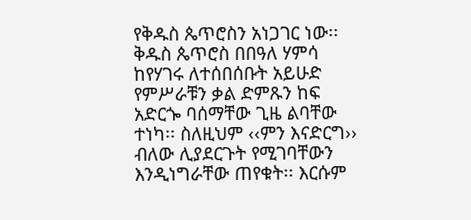የቅዱስ ጴጥሮስን አነጋገር ነው፡፡ ቅዱስ ጴጥሮስ በበዓለ ሃምሳ ከየሃገሩ ለተሰበሰቡት አይሁድ የምሥራቹን ቃል ድምጹን ከፍ አድርጐ ባሰማቸው ጊዜ ልባቸው ተነካ፡፡ ስለዚህም ‹‹ምን እናድርግ›› ብለው ሊያደርጉት የሚገባቸውን እንዲነግራቸው ጠየቁት፡፡ እርሱም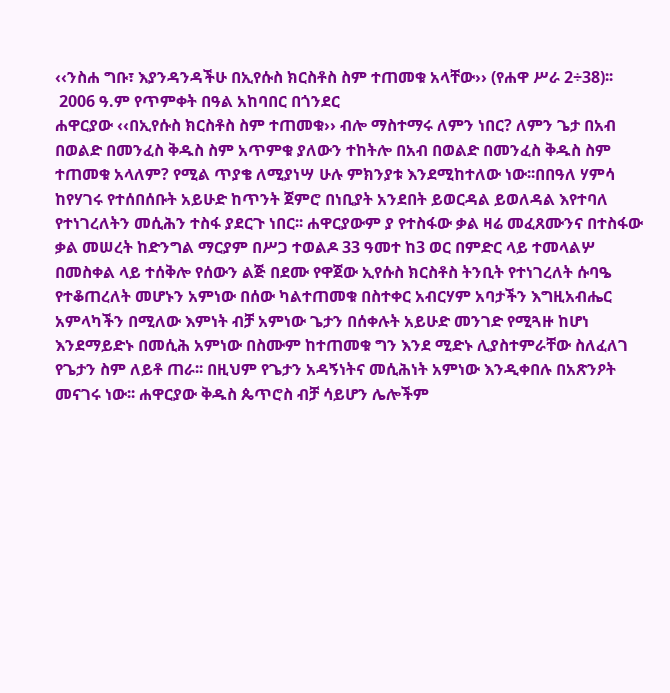‹‹ንስሐ ግቡ፣ እያንዳንዳችሁ በኢየሱስ ክርስቶስ ስም ተጠመቁ አላቸው›› (የሐዋ ሥራ 2÷38)፡፡
 2006 ዓ.ም የጥምቀት በዓል አከባበር በጎንደር
ሐዋርያው ‹‹በኢየሱስ ክርስቶስ ስም ተጠመቁ›› ብሎ ማስተማሩ ለምን ነበር? ለምን ጌታ በአብ በወልድ በመንፈስ ቅዱስ ስም አጥምቁ ያለውን ተከትሎ በአብ በወልድ በመንፈስ ቅዱስ ስም ተጠመቁ አላለም? የሚል ጥያቄ ለሚያነሣ ሁሉ ምክንያቱ እንደሚከተለው ነው፡፡በበዓለ ሃምሳ ከየሃገሩ የተሰበሰቡት አይሁድ ከጥንት ጀምሮ በነቢያት አንደበት ይወርዳል ይወለዳል እየተባለ የተነገረለትን መሲሕን ተስፋ ያደርጉ ነበር፡፡ ሐዋርያውም ያ የተስፋው ቃል ዛሬ መፈጸሙንና በተስፋው ቃል መሠረት ከድንግል ማርያም በሥጋ ተወልዶ 33 ዓመተ ከ3 ወር በምድር ላይ ተመላልሦ በመስቀል ላይ ተሰቅሎ የሰውን ልጅ በደሙ የዋጀው ኢየሱስ ክርስቶስ ትንቢት የተነገረለት ሱባዔ የተቆጠረለት መሆኑን አምነው በሰው ካልተጠመቁ በስተቀር አብርሃም አባታችን እግዚአብሔር አምላካችን በሚለው እምነት ብቻ አምነው ጌታን በሰቀሉት አይሁድ መንገድ የሚጓዙ ከሆነ እንደማይድኑ በመሲሕ አምነው በስሙም ከተጠመቁ ግን እንደ ሚድኑ ሊያስተምራቸው ስለፈለገ የጌታን ስም ለይቶ ጠራ፡፡ በዚህም የጌታን አዳኝነትና መሲሕነት አምነው እንዲቀበሉ በአጽንዖት መናገሩ ነው፡፡ ሐዋርያው ቅዱስ ጴጥሮስ ብቻ ሳይሆን ሌሎችም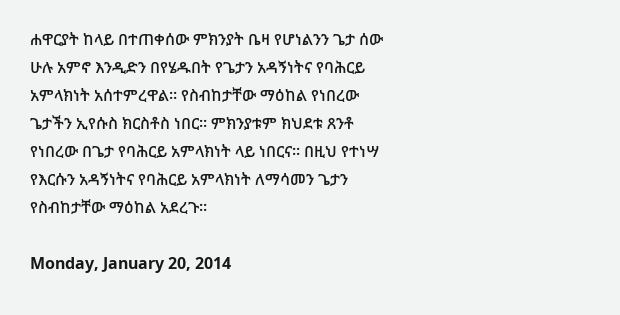ሐዋርያት ከላይ በተጠቀሰው ምክንያት ቤዛ የሆነልንን ጌታ ሰው ሁሉ አምኖ እንዲድን በየሄዱበት የጌታን አዳኝነትና የባሕርይ አምላክነት አሰተምረዋል፡፡ የስብከታቸው ማዕከል የነበረው ጌታችን ኢየሱስ ክርስቶስ ነበር፡፡ ምክንያቱም ክህደቱ ጸንቶ የነበረው በጌታ የባሕርይ አምላክነት ላይ ነበርና፡፡ በዚህ የተነሣ የእርሱን አዳኝነትና የባሕርይ አምላክነት ለማሳመን ጌታን የስብከታቸው ማዕከል አደረጉ፡፡

Monday, January 20, 2014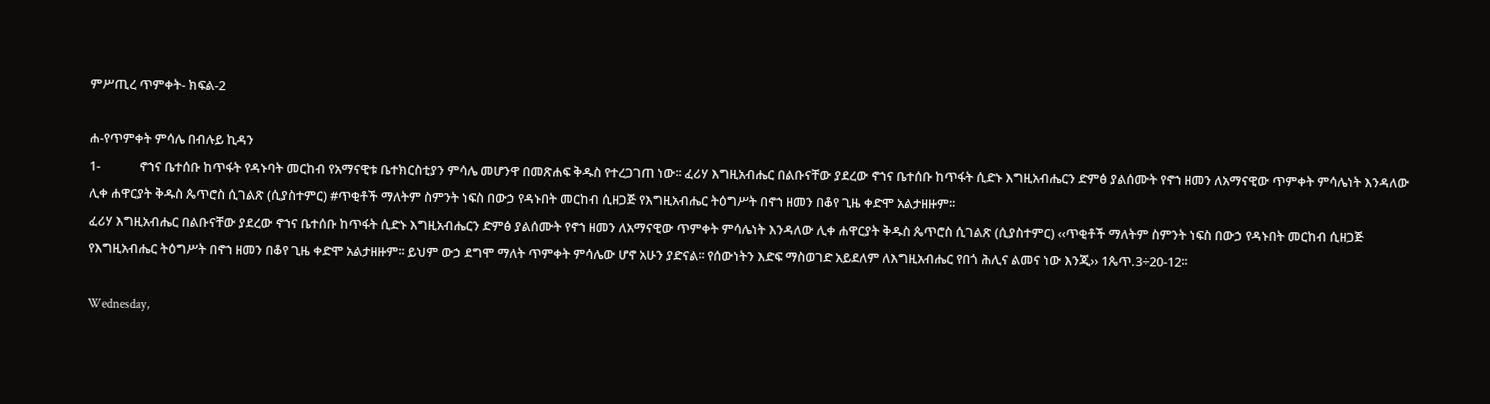ምሥጢረ ጥምቀት- ክፍል-2

ሐ-የጥምቀት ምሳሌ በብሉይ ኪዳን
1-             ኖኀና ቤተሰቡ ከጥፋት የዳኑባት መርከብ የአማናዊቱ ቤተክርስቲያን ምሳሌ መሆንዋ በመጽሐፍ ቅዱስ የተረጋገጠ ነው፡፡ ፈሪሃ እግዚአብሔር በልቡናቸው ያደረው ኖኀና ቤተሰቡ ከጥፋት ሲድኑ እግዚአብሔርን ድምፅ ያልሰሙት የኖኀ ዘመን ለአማናዊው ጥምቀት ምሳሌነት እንዳለው ሊቀ ሐዋርያት ቅዱስ ጴጥሮስ ሲገልጽ (ሲያስተምር) #ጥቂቶች ማለትም ስምንት ነፍስ በውኃ የዳኑበት መርከብ ሲዘጋጅ የእግዚአብሔር ትዕግሥት በኖኀ ዘመን በቆየ ጊዜ ቀድሞ አልታዘዙም፡፡
ፈሪሃ እግዚአብሔር በልቡናቸው ያደረው ኖኀና ቤተሰቡ ከጥፋት ሲድኑ እግዚአብሔርን ድምፅ ያልሰሙት የኖኀ ዘመን ለአማናዊው ጥምቀት ምሳሌነት እንዳለው ሊቀ ሐዋርያት ቅዱስ ጴጥሮስ ሲገልጽ (ሲያስተምር) ‹‹ጥቂቶች ማለትም ስምንት ነፍስ በውኃ የዳኑበት መርከብ ሲዘጋጅ የእግዚአብሔር ትዕግሥት በኖኀ ዘመን በቆየ ጊዜ ቀድሞ አልታዘዙም፡፡ ይህም ውኃ ደግሞ ማለት ጥምቀት ምሳሌው ሆኖ አሁን ያድናል፡፡ የሰውነትን እድፍ ማስወገድ አይደለም ለእግዚአብሔር የበጎ ሕሊና ልመና ነው እንጂ›› 1ጴጥ.3÷20-12፡፡

Wednesday,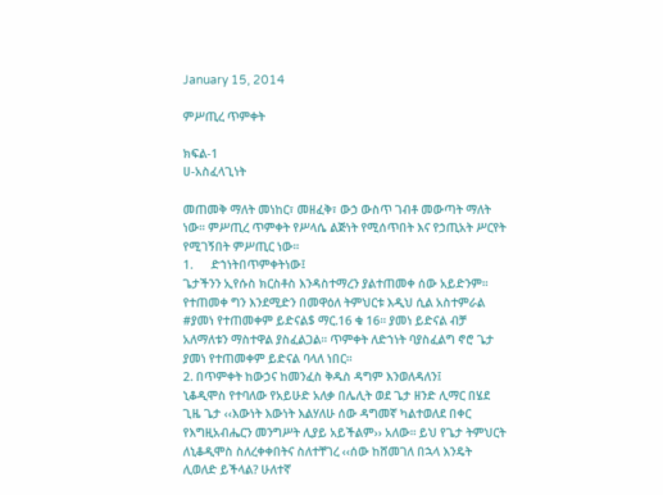January 15, 2014

ምሥጢረ ጥምቀት

ክፍል-1
ሀ-አስፈላጊነት

መጠመቅ ማለት መነከር፣ መዘፈቅ፣ ውኃ ውስጥ ገብቶ መውጣት ማለት ነው፡፡ ምሥጢረ ጥምቀት የሥላሴ ልጅነት የሚሰጥበት እና የኃጢአት ሥርየት የሚገኝበት ምሥጢር ነው፡፡
1.      ድኀነትበጥምቀትነው፤
ጌታችንን ኢየሱስ ክርስቶስ እንዳስተማረን ያልተጠመቀ ሰው አይድንም፡፡ የተጠመቀ ግን እንደሚድን በመዋዕለ ትምህርቱ እዲህ ሲል አስተምራል #ያመነ የተጠመቀም ይድናል$ ማር.16 ቁ 16፡፡ ያመነ ይድናል ብቻ አለማለቱን ማስተዋል ያስፈልጋል፡፡ ጥምቀት ለድኀነት ባያስፈልግ ኖሮ ጌታ ያመነ የተጠመቀም ይድናል ባላለ ነበር፡፡
2. በጥምቀት ከውኃና ከመንፈስ ቅዱስ ዳግም እንወለዳለን፤
ኒቆዲሞስ የተባለው የአይሁድ አለቃ በሌሊት ወደ ጌታ ዘንድ ሊማር በሄደ ጊዜ ጌታ ‹‹እውነት እውነት እልሃለሁ ሰው ዳግመኛ ካልተወለደ በቀር የእግዚአብሔርን መንግሥት ሊያይ አይችልም›› አለው፡፡ ይህ የጌታ ትምህርት ለኒቆዲሞስ ስለረቀቀበትና ስለተቸገረ ‹‹ሰው ከሸመገለ በኋላ እንዴት ሊወለድ ይችላል? ሁለተኛ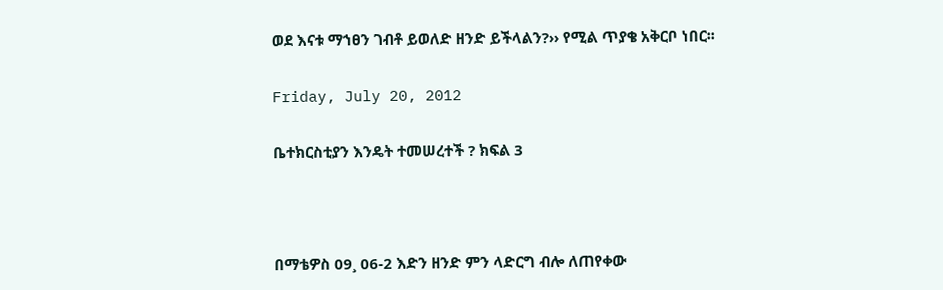ወደ እናቱ ማኀፀን ገብቶ ይወለድ ዘንድ ይችላልን?›› የሚል ጥያቄ አቅርቦ ነበር፡፡

Friday, July 20, 2012

ቤተክርስቲያን እንዴት ተመሠረተች ? ክፍል 3



በማቴዎስ 09¸ 06-2 እድን ዘንድ ምን ላድርግ ብሎ ለጠየቀው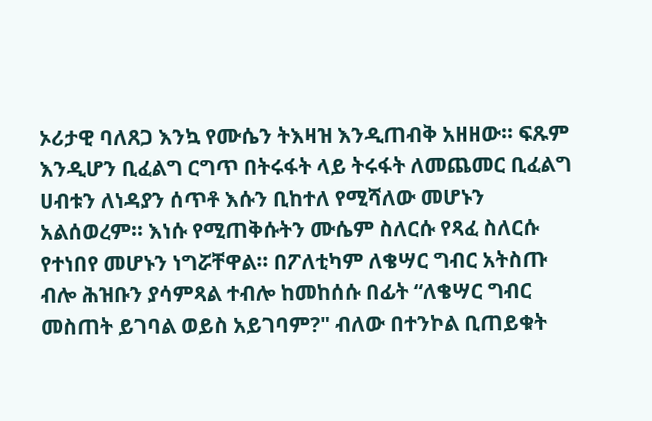ኦሪታዊ ባለጸጋ እንኳ የሙሴን ትእዛዝ እንዲጠብቅ አዘዘው፡፡ ፍጹም እንዲሆን ቢፈልግ ርግጥ በትሩፋት ላይ ትሩፋት ለመጨመር ቢፈልግ ሀብቱን ለነዳያን ሰጥቶ እሱን ቢከተለ የሚሻለው መሆኑን አልሰወረም፡፡ እነሱ የሚጠቅሱትን ሙሴም ስለርሱ የጻፈ ስለርሱ የተነበየ መሆኑን ነግሯቸዋል፡፡ በፖለቲካም ለቄሣር ግብር አትስጡ ብሎ ሕዝቡን ያሳምጻል ተብሎ ከመከሰሱ በፊት “ለቄሣር ግብር መስጠት ይገባል ወይስ አይገባም?" ብለው በተንኮል ቢጠይቁት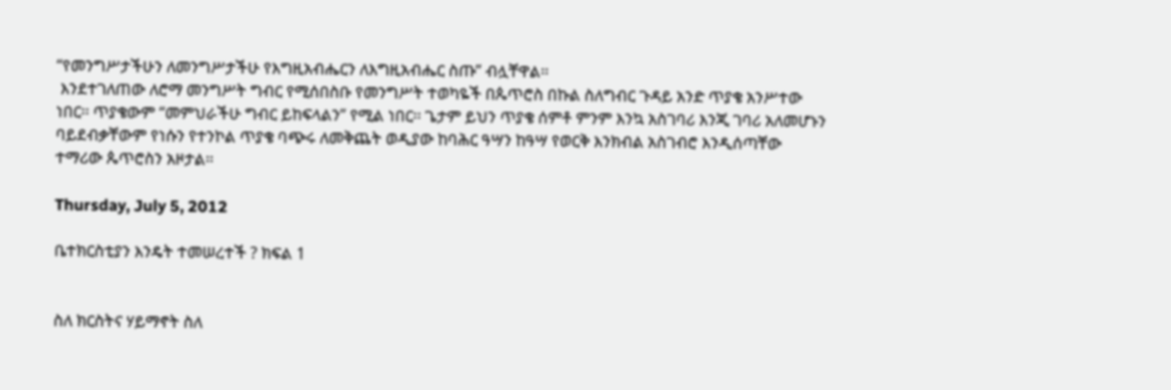“የመንግሥታችሁን ለመንግሥታችሁ የእግዚአብሔርን ለእግዚአብሔር ስጡ” ብሏቸዋል፡፡
 እንደተገለጠው ለሮማ መንግሥት ግብር የሚሰበስቡ የመንግሥት ተወካዬች በጴጥሮስ በኩል ስለግብር ጉዳይ አንድ ጥያቄ አንሥተው ነበር፡፡ ጥያቄውም “መምህራችሁ ግብር ይከፍላልን” የሚል ነበር፡፡ ጌታም ይህን ጥያቄ ሰምቶ ምንም እንኳ አስገባሪ እንጂ ገባሪ አለመሆኑን ባይደብቃቸውም የነሱን የተንኮል ጥያቄ ባጭሩ ለመቅጨት ወዲያው ከባሕር ዓሣን ከዓሣ የወርቅ እንክብል አስገብሮ እንዲሰጣቸው ተማሪው ጴጥሮስን አዞታል፡፡

Thursday, July 5, 2012

ቤተክርስቲያን እንዴት ተመሠረተች ? ክፍል 1


ስለ ክርስትና ሃይማኖት ስለ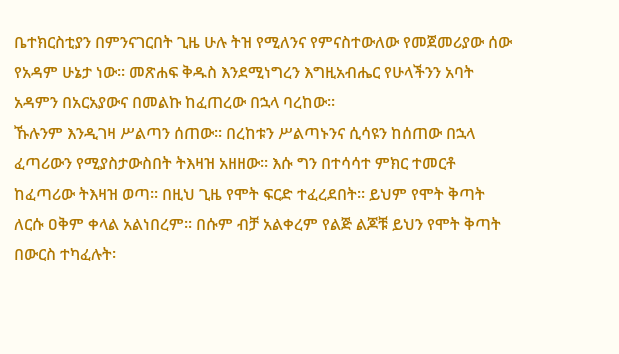ቤተክርስቲያን በምንናገርበት ጊዜ ሁሉ ትዝ የሚለንና የምናስተውለው የመጀመሪያው ሰው የአዳም ሁኔታ ነው፡፡ መጽሐፍ ቅዱስ እንደሚነግረን እግዚአብሔር የሁላችንን አባት አዳምን በአርአያውና በመልኩ ከፈጠረው በኋላ ባረከው፡፡
ኹሉንም እንዲገዛ ሥልጣን ሰጠው፡፡ በረከቱን ሥልጣኑንና ሲሳዩን ከሰጠው በኋላ ፈጣሪውን የሚያስታውስበት ትእዛዝ አዘዘው፡፡ እሱ ግን በተሳሳተ ምክር ተመርቶ ከፈጣሪው ትእዛዝ ወጣ፡፡ በዚህ ጊዜ የሞት ፍርድ ተፈረደበት፡፡ ይህም የሞት ቅጣት ለርሱ ዐቅም ቀላል አልነበረም፡፡ በሱም ብቻ አልቀረም የልጅ ልጆቹ ይህን የሞት ቅጣት በውርስ ተካፈሉት፡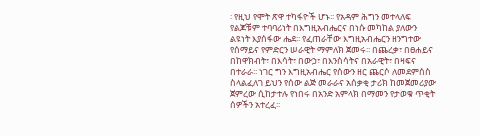፡ የዚህ የሞት ጽዋ ተካፋዮች ሆኑ፡፡ የአዳም ሕግን መተላለፍ የልጆቹም ተባባሪነት በእግዚአብሔርና በነሱ መካከል ያለውን ልዩነት እያሰፋው ሔደ፡፡ የፈጠራቸው እግዚአብሔርን ዘንግተው የሰማይና የምድርን ሠራዊት ማምለክ ጀመሩ፡፡ በጨረቃ፣ በፀሐይና በከዋክብት፣ በእሳት፣ በውኃ፣ በእንስሳትና በአራዊት፣ በዛፍና በተራራ፡፡ ነገር ግን እግዚአብሔር የሰውን ዘር ጨርሶ ለመደምሰስ ስላልፈለገ ይህን የሰው ልጅ መራራና አሰቃቂ ታሪክ ከመጀመሪያው ጀምረው ሲከታተሉ የነበሩ በአንድ አምላክ በማመን የታወቁ ጥቂት ሰዎችን አተረፈ፡፡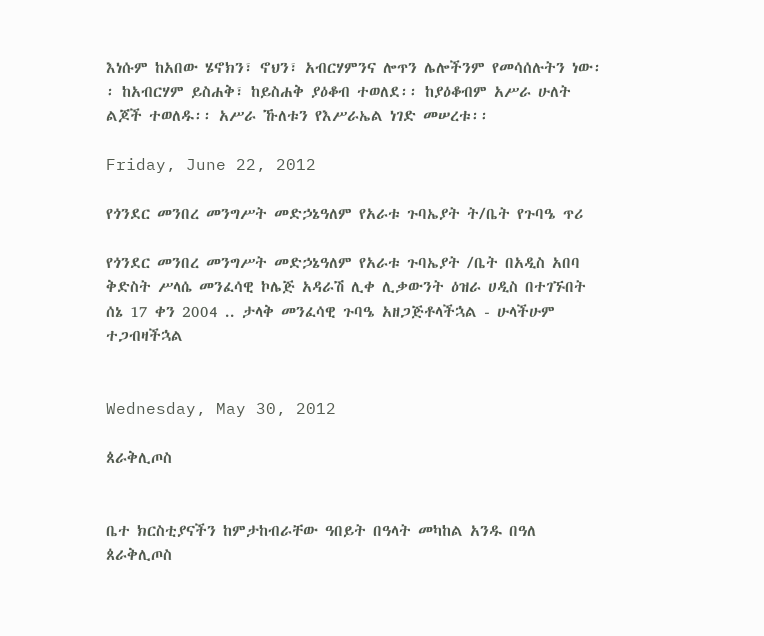እነሱም ከአበው ሄኖክን፣ ኖህን፣ አብርሃምንና ሎጥን ሌሎችንም የመሳሰሉትን ነው፡፡ ከአብርሃም ይስሐቅ፣ ከይስሐቅ ያዕቆብ ተወለደ፡፡ ከያዕቆብም አሥራ ሁለት ልጆች ተወለዱ፡፡ አሥራ ኹለቱን የእሥራኤል ነገድ መሠረቱ፡፡

Friday, June 22, 2012

የጎንደር መንበረ መንግሥት መድኃኔዓለም የአራቱ ጉባኤያት ት/ቤት የጉባዔ ጥሪ

የጎንደር መንበረ መንግሥት መድኃኔዓለም የአራቱ ጉባኤያት /ቤት በአዲስ አበባ ቅድስት ሥላሴ መንፈሳዊ ኮሌጅ አዳራሽ ሊቀ ሊቃውንት ዕዝራ ሀዲስ በተገኙበት ሰኔ 17 ቀን 2004 .. ታላቅ መንፈሳዊ ጉባዔ አዘጋጅቶላችኋል - ሁላችሁም ተጋብዛችኋል


Wednesday, May 30, 2012

ጰራቅሊጦስ


ቤተ ክርስቲያናችን ከምታከብራቸው ዓበይት በዓላት መካከል አንዱ በዓለ ጰራቅሊጦስ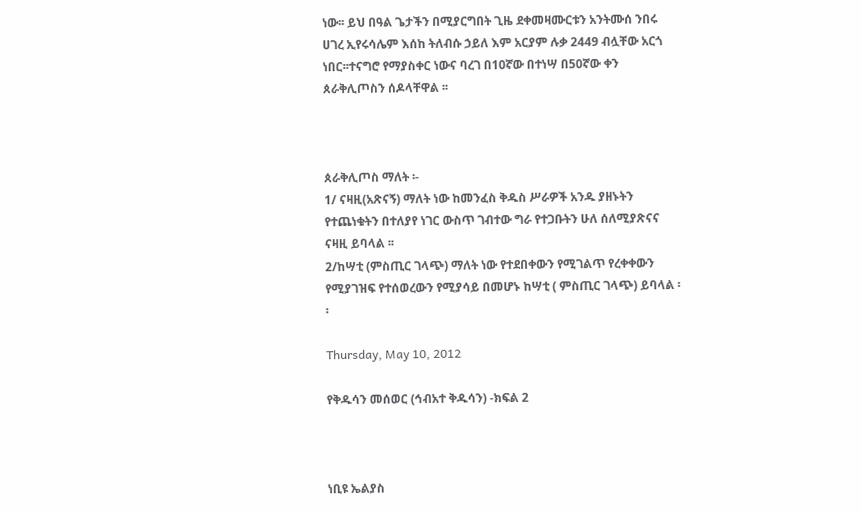ነው፡፡ ይህ በዓል ጌታችን በሚያርግበት ጊዜ ደቀመዛሙርቱን አንትሙሰ ንበሩ ሀገረ ኢየሩሳሌም እሰከ ትለብሱ ኃይለ እም አርያም ሉቃ 2449 ብሏቸው አርጎ ነበር፡፡ተናግሮ የማያስቀር ነውና ባረገ በ10ኛው በተነሣ በ50ኛው ቀን ጰራቅሊጦስን ሰዶላቸዋል ፡፡



ጰራቅሊጦስ ማለት ፡-
1/ ናዛዚ(አጽናኝ) ማለት ነው ከመንፈስ ቅዱስ ሥራዎች አንዱ ያዘኑትን የተጨነቁትን በተለያየ ነገር ውስጥ ገብተው ግራ የተጋቡትን ሁለ ሰለሚያጽናና ናዛዚ ይባላል ፡፡
2/ከሣቲ (ምስጢር ገላጭ) ማለት ነው የተደበቀውን የሚገልጥ የረቀቀውን የሚያገዝፍ የተሰወረውን የሚያሳይ በመሆኑ ከሣቲ ( ምስጢር ገላጭ) ይባላል ፡፡

Thursday, May 10, 2012

የቅዱሳን መሰወር (ኅብአተ ቅዱሳን) -ክፍል 2



ነቢዩ ኤልያስ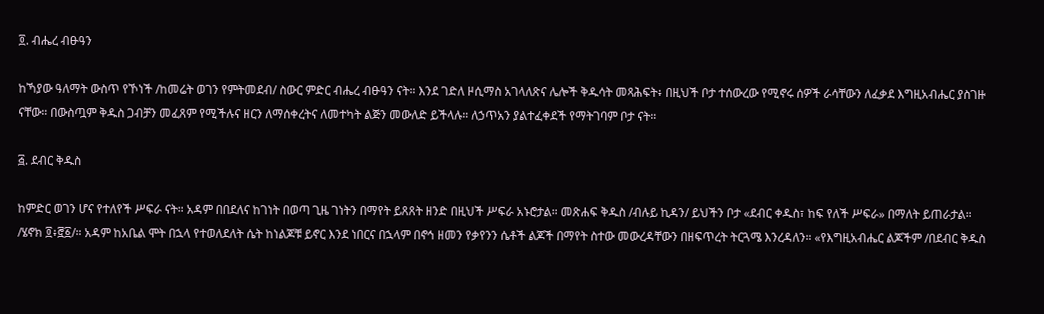፬. ብሔረ ብፁዓን

ከኻያው ዓለማት ውስጥ የኾነች /ከመሬት ወገን የምትመደብ/ ስውር ምድር ብሔረ ብፁዓን ናት። እንደ ገድለ ዞሲማስ አገላለጽና ሌሎች ቅዱሳት መጻሕፍት፥ በዚህች ቦታ ተሰውረው የሚኖሩ ሰዎች ራሳቸውን ለፈቃደ እግዚአብሔር ያስገዙ ናቸው። በውስጧም ቅዱስ ጋብቻን መፈጸም የሚችሉና ዘርን ለማሰቀረትና ለመተካት ልጅን መውለድ ይችላሉ። ለኃጥአን ያልተፈቀደች የማትገባም ቦታ ናት።

፭. ደብር ቅዱስ

ከምድር ወገን ሆና የተለየች ሥፍራ ናት። አዳም በበደለና ከገነት በወጣ ጊዜ ገነትን በማየት ይጸጸት ዘንድ በዚህች ሥፍራ አኑሮታል። መጽሐፍ ቅዱስ /ብሉይ ኪዳን/ ይህችን ቦታ «ደብር ቀዱስ፣ ከፍ የለች ሥፍራ» በማለት ይጠራታል። /ሄኖክ ፬፥፸፩/። አዳም ከአቤል ሞት በኋላ የተወለደለት ሴት ከነልጆቹ ይኖር እንደ ነበርና በኋላም በኖኅ ዘመን የቃየንን ሴቶች ልጆች በማየት ስተው መውረዳቸውን በዘፍጥረት ትርጓሜ እንረዳለን። «የእግዚአብሔር ልጆችም /በደብር ቅዱስ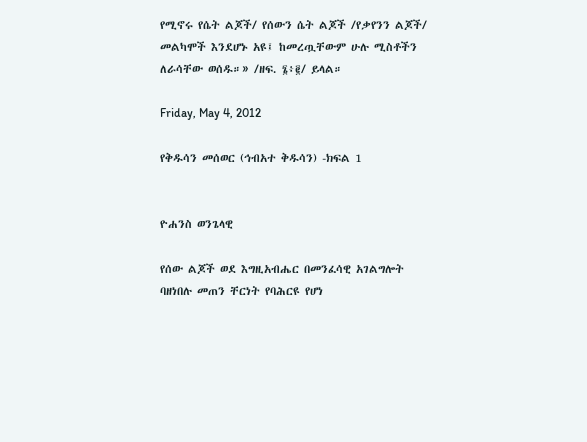የሚኖሩ የሴት ልጆች/ የሰውን ሴት ልጆች /የቃየንን ልጆች/ መልካሞች እንደሆኑ አዩ፤ ከመረጧቸውም ሁሉ ሚስቶችን ለራሳቸው ወሰዱ።» /ዘፍ. ፮፥፪/ ይላል።

Friday, May 4, 2012

የቅዱሳን መሰወር (ኅብአተ ቅዱሳን) -ክፍል 1


ዮሐንስ ወንጌላዊ

የሰው ልጆች ወደ እግዚአብሔር በመንፈሳዊ አገልግሎት ባዘነበሉ መጠን ቸርነት የባሕርዩ የሆነ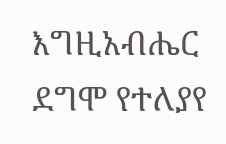እግዚአብሔር ደግሞ የተለያየ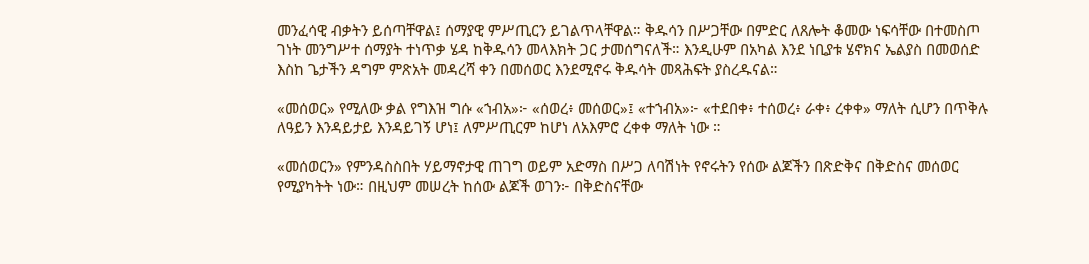መንፈሳዊ ብቃትን ይሰጣቸዋል፤ ሰማያዊ ምሥጢርን ይገልጥላቸዋል። ቅዱሳን በሥጋቸው በምድር ለጸሎት ቆመው ነፍሳቸው በተመስጦ ገነት መንግሥተ ሰማያት ተነጥቃ ሄዳ ከቅዱሳን መላእክት ጋር ታመሰግናለች። እንዲሁም በአካል እንደ ነቢያቱ ሄኖክና ኤልያስ በመወሰድ እስከ ጌታችን ዳግም ምጽአት መዳረሻ ቀን በመሰወር እንደሚኖሩ ቅዱሳት መጻሕፍት ያስረዱናል።

«መሰወር» የሚለው ቃል የግእዝ ግሱ «ኀብአ»፦ «ሰወረ፥ መሰወር»፤ «ተኀብአ»፦ «ተደበቀ፥ ተሰወረ፥ ራቀ፥ ረቀቀ» ማለት ሲሆን በጥቅሉ ለዓይን እንዳይታይ እንዳይገኝ ሆነ፤ ለምሥጢርም ከሆነ ለአእምሮ ረቀቀ ማለት ነው ።

«መሰወርን» የምንዳስስበት ሃይማኖታዊ ጠገግ ወይም አድማስ በሥጋ ለባሽነት የኖሩትን የሰው ልጆችን በጽድቅና በቅድስና መሰወር የሚያካትት ነው። በዚህም መሠረት ከሰው ልጆች ወገን፦ በቅድስናቸው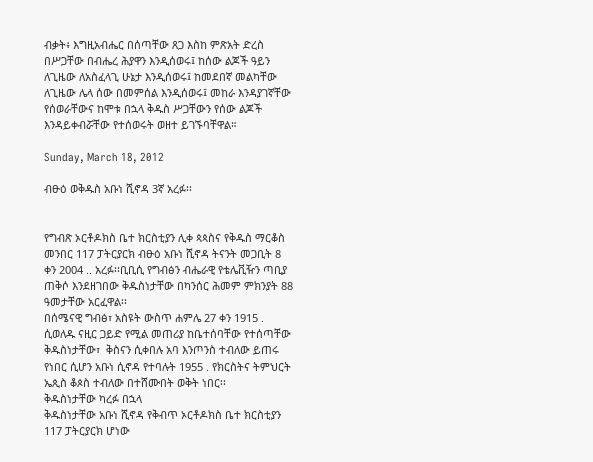ብቃት፥ እግዚአብሔር በሰጣቸው ጸጋ እስከ ምጽአት ድረስ በሥጋቸው በብሔረ ሕያዋን እንዲሰወሩ፤ ከሰው ልጆች ዓይን ለጊዜው ለአስፈላጊ ሁኔታ እንዲሰወሩ፤ ከመደበኛ መልካቸው ለጊዜው ሌላ ሰው በመምሰል እንዲሰወሩ፤ መከራ እንዳያገኛቸው የሰወራቸውና ከሞቱ በኋላ ቅዱስ ሥጋቸውን የሰው ልጆች እንዳይቀብሯቸው የተሰወሩት ወዘተ ይገኙባቸዋል።

Sunday, March 18, 2012

ብፁዕ ወቅዱስ አቡነ ሺኖዳ 3ኛ አረፉ፡፡


የግብጽ ኦርቶዶክስ ቤተ ክርስቲያን ሊቀ ጳጳስና የቅዱስ ማርቆስ መንበር 117 ፓትርያርክ ብፁዕ አቡነ ሺኖዳ ትናንት መጋቢት 8 ቀን 2004 .. አረፉ፡፡ቢቢሲ የግብፅን ብሔራዊ የቴሌቪዥን ጣቢያ ጠቅሶ እንደዘገበው ቅዱስነታቸው በካንሰር ሕመም ምክንያት 88 ዓመታቸው አርፈዋል፡፡
በሰሜናዊ ግብፅ፣ አስዩት ውስጥ ሐምሌ 27 ቀን 1915 . ሲወለዱ ናዚር ጋይድ የሚል መጠሪያ ከቤተሰባቸው የተሰጣቸው ቅዱስነታቸው፣  ቅስናን ሲቀበሉ አባ እንጦንስ ተብለው ይጠሩ የነበር ሲሆን አቡነ ሲኖዳ የተባሉት 1955 . የክርስትና ትምህርት ኤጲስ ቆጶስ ተብለው በተሸሙበት ወቅት ነበር፡፡
ቅዱስነታቸው ካረፉ በኋላ
ቅዱስነታቸው አቡነ ሺኖዳ የቅብጥ ኦርቶዶክስ ቤተ ክርስቲያን 117 ፓትርያርክ ሆነው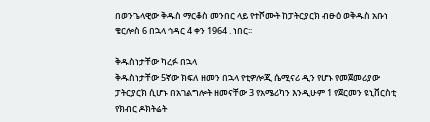በወንጌላዊው ቅዱስ ማርቆስ መንበር ላይ የተሾሙት ከፓትርያርክ ብፁዕ ወቅዱስ አቡነ ቄርሎስ 6 በኋላ ኅዳር 4 ቀን 1964 . ነበር፡፡

ቅዱስነታቸው ካረፉ በኋላ
ቅዱስነታቸው 5ኛው ክፍለ ዘመን በኋላ የቲዎሎጂ ሴሚናሪ ዲን የሆኑ የመጀመሪያው ፓትርያርክ ሲሆኑ በአገልግሎት ዘመናቸው 3 የአሜሪካን እንዲሁም 1 የጀርመን ዩኒቨርስቲ የክብር ዶክትሬት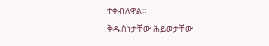ተቀብለዋል፡፡
ቅዱስነታቸው ሕይወታቸው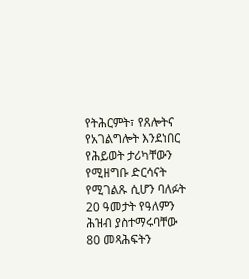የትሕርምት፣ የጸሎትና የአገልግሎት እንደነበር የሕይወት ታሪካቸውን የሚዘግቡ ድርሳናት የሚገልጹ ሲሆን ባለፉት 20 ዓመታት የዓለምን ሕዝብ ያስተማሩባቸው 80 መጻሕፍትን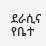ደራሲና የቤተ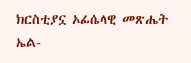ክርስቲያኗ ኦፊሴላዊ መጽሔት ኤል-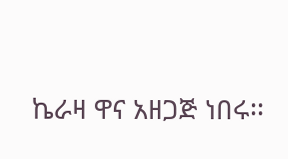ኬራዛ ዋና አዘጋጅ ነበሩ፡፡